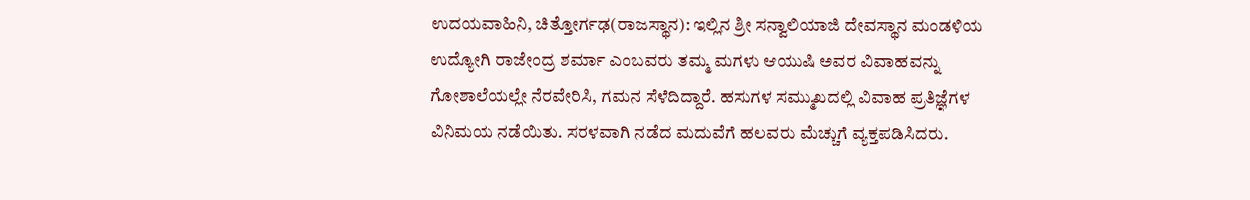ಉದಯವಾಹಿನಿ, ಚಿತ್ತೋರ್ಗಢ(ರಾಜಸ್ಥಾನ): ಇಲ್ಲಿನ ಶ್ರೀ ಸನ್ವಾಲಿಯಾಜಿ ದೇವಸ್ಥಾನ ಮಂಡಳಿಯ ಉದ್ಯೋಗಿ ರಾಜೇಂದ್ರ ಶರ್ಮಾ ಎಂಬವರು ತಮ್ಮ ಮಗಳು ಆಯುಷಿ ಅವರ ವಿವಾಹವನ್ನು ಗೋಶಾಲೆಯಲ್ಲೇ ನೆರವೇರಿಸಿ, ಗಮನ ಸೆಳೆದಿದ್ದಾರೆ. ಹಸುಗಳ ಸಮ್ಮುಖದಲ್ಲಿ ವಿವಾಹ ಪ್ರತಿಜ್ಞೆಗಳ ವಿನಿಮಯ ನಡೆಯಿತು. ಸರಳವಾಗಿ ನಡೆದ ಮದುವೆಗೆ ಹಲವರು ಮೆಚ್ಚುಗೆ ವ್ಯಕ್ತಪಡಿಸಿದರು.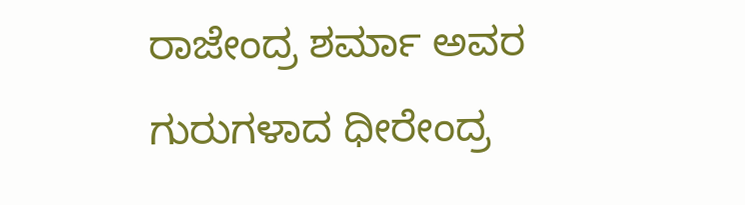ರಾಜೇಂದ್ರ ಶರ್ಮಾ ಅವರ ಗುರುಗಳಾದ ಧೀರೇಂದ್ರ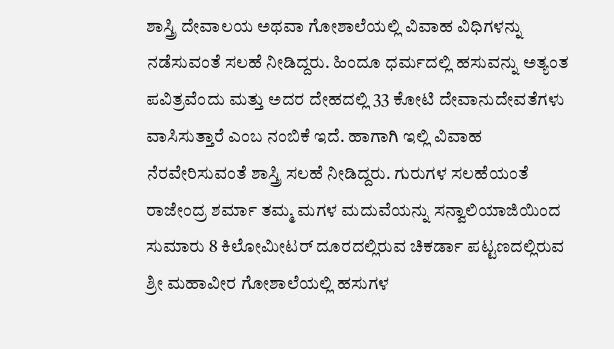ಶಾಸ್ತ್ರಿ ದೇವಾಲಯ ಅಥವಾ ಗೋಶಾಲೆಯಲ್ಲಿ ವಿವಾಹ ವಿಧಿಗಳನ್ನು ನಡೆಸುವಂತೆ ಸಲಹೆ ನೀಡಿದ್ದರು. ಹಿಂದೂ ಧರ್ಮದಲ್ಲಿ ಹಸುವನ್ನು ಅತ್ಯಂತ ಪವಿತ್ರವೆಂದು ಮತ್ತು ಅದರ ದೇಹದಲ್ಲಿ 33 ಕೋಟಿ ದೇವಾನುದೇವತೆಗಳು ವಾಸಿಸುತ್ತಾರೆ ಎಂಬ ನಂಬಿಕೆ ಇದೆ. ಹಾಗಾಗಿ ಇಲ್ಲಿ ವಿವಾಹ ನೆರವೇರಿಸುವಂತೆ ಶಾಸ್ತ್ರಿ ಸಲಹೆ ನೀಡಿದ್ದರು. ಗುರುಗಳ ಸಲಹೆಯಂತೆ ರಾಜೇಂದ್ರ ಶರ್ಮಾ ತಮ್ಮ ಮಗಳ ಮದುವೆಯನ್ನು ಸನ್ವಾಲಿಯಾಜಿಯಿಂದ ಸುಮಾರು 8 ಕಿಲೋಮೀಟರ್ ದೂರದಲ್ಲಿರುವ ಚಿಕರ್ಡಾ ಪಟ್ಟಣದಲ್ಲಿರುವ ಶ್ರೀ ಮಹಾವೀರ ಗೋಶಾಲೆಯಲ್ಲಿ ಹಸುಗಳ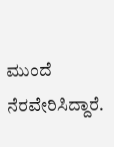ಮುಂದೆ ನೆರವೇರಿಸಿದ್ದಾರೆ.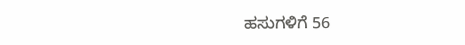ಹಸುಗಳಿಗೆ 56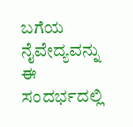ಬಗೆಯ ನೈವೇದ್ಯವನ್ನು ಈ ಸಂದರ್ಭದಲ್ಲಿ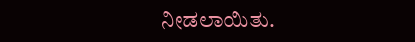ನೀಡಲಾಯಿತು.